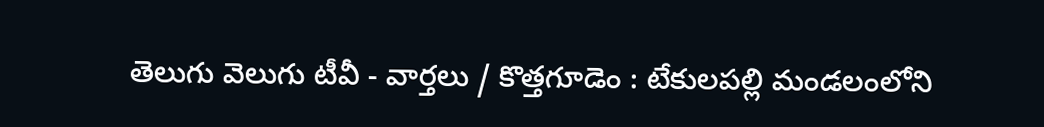తెలుగు వెలుగు టీవీ - వార్తలు / కొత్తగూడెం : టేకులపల్లి మండలంలోని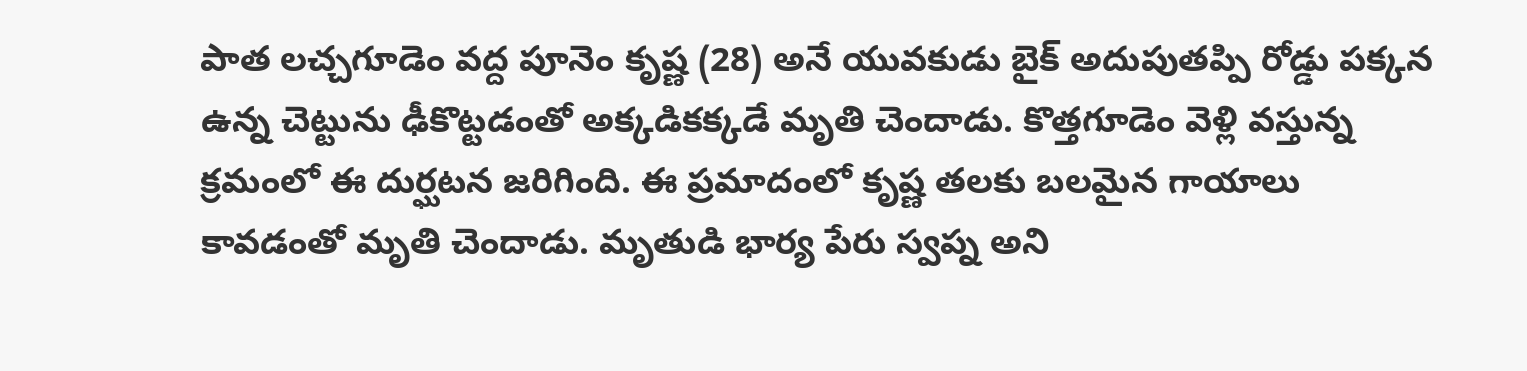పాత లచ్చగూడెం వద్ద పూనెం కృష్ణ (28) అనే యువకుడు బైక్ అదుపుతప్పి రోడ్డు పక్కన ఉన్న చెట్టును ఢీకొట్టడంతో అక్కడికక్కడే మృతి చెందాడు. కొత్తగూడెం వెళ్లి వస్తున్న క్రమంలో ఈ దుర్ఘటన జరిగింది. ఈ ప్రమాదంలో కృష్ణ తలకు బలమైన గాయాలు కావడంతో మృతి చెందాడు. మృతుడి భార్య పేరు స్వప్న అని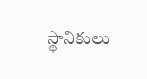స్థానికులు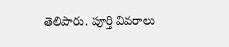తెలిపారు. పూర్తి వివరాలు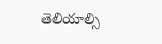తెలియాల్సి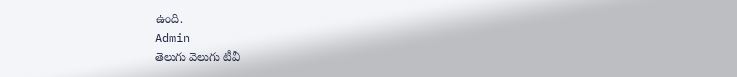ఉంది.
Admin
తెలుగు వెలుగు టీవీ